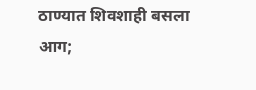ठाण्यात शिवशाही बसला आग;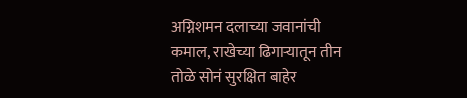अग्निशमन दलाच्या जवानांची कमाल, राखेच्या ढिगाऱ्यातून तीन तोळे सोनं सुरक्षित बाहेर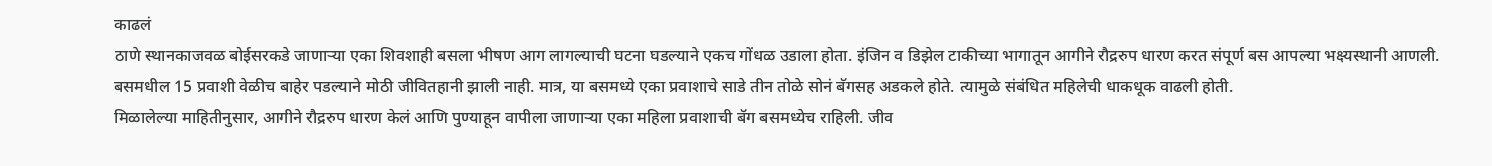काढलं
ठाणे स्थानकाजवळ बोईसरकडे जाणाऱ्या एका शिवशाही बसला भीषण आग लागल्याची घटना घडल्याने एकच गोंधळ उडाला होता. इंजिन व डिझेल टाकीच्या भागातून आगीने रौद्ररुप धारण करत संपूर्ण बस आपल्या भक्ष्यस्थानी आणली. बसमधील 15 प्रवाशी वेळीच बाहेर पडल्याने मोठी जीवितहानी झाली नाही. मात्र, या बसमध्ये एका प्रवाशाचे साडे तीन तोळे सोनं बॅगसह अडकले होते. त्यामुळे संबंधित महिलेची धाकधूक वाढली होती.
मिळालेल्या माहितीनुसार, आगीने रौद्ररुप धारण केलं आणि पुण्याहून वापीला जाणाऱ्या एका महिला प्रवाशाची बॅग बसमध्येच राहिली. जीव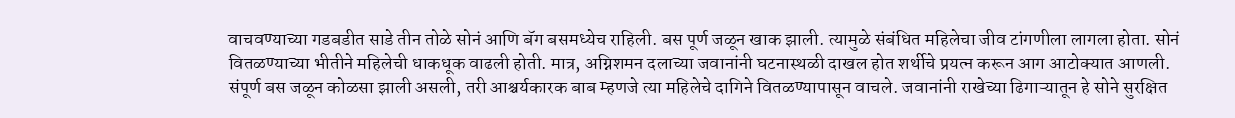वाचवण्याच्या गडबडीत साडे तीन तोळे सोनं आणि बॅग बसमध्येच राहिली. बस पूर्ण जळून खाक झाली. त्यामुळे संबंधित महिलेचा जीव टांगणीला लागला होता. सोनं वितळण्याच्या भीतीने महिलेची धाकधूक वाढली होती. मात्र, अग्निशमन दलाच्या जवानांनी घटनास्थळी दाखल होत शर्थीचे प्रयत्न करून आग आटोक्यात आणली. संपूर्ण बस जळून कोळसा झाली असली, तरी आश्चर्यकारक बाब म्हणजे त्या महिलेचे दागिने वितळण्यापासून वाचले. जवानांनी राखेच्या ढिगाऱ्यातून हे सोने सुरक्षित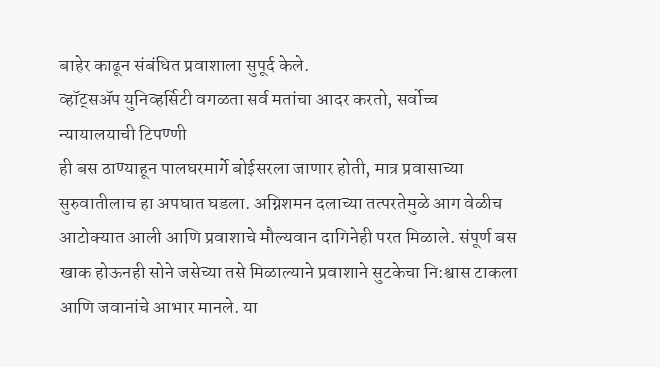बाहेर काढून संबंधित प्रवाशाला सुपूर्द केले.
व्हॉट्सॲप युनिव्हर्सिटी वगळता सर्व मतांचा आदर करतो, सर्वोच्च न्यायालयाची टिपण्णी
ही बस ठाण्याहून पालघरमार्गे बोईसरला जाणार होती, मात्र प्रवासाच्या सुरुवातीलाच हा अपघात घडला. अग्निशमन दलाच्या तत्परतेमुळे आग वेळीच आटोक्यात आली आणि प्रवाशाचे मौल्यवान दागिनेही परत मिळाले. संपूर्ण बस खाक होऊनही सोने जसेच्या तसे मिळाल्याने प्रवाशाने सुटकेचा नि:श्वास टाकला आणि जवानांचे आभार मानले. या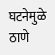घटनेमुळे ठाणे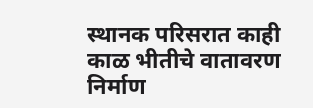स्थानक परिसरात काही काळ भीतीचे वातावरण निर्माण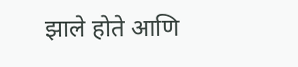झाले होते आणि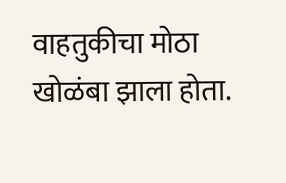वाहतुकीचा मोठा खोळंबा झाला होता.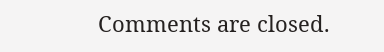Comments are closed.